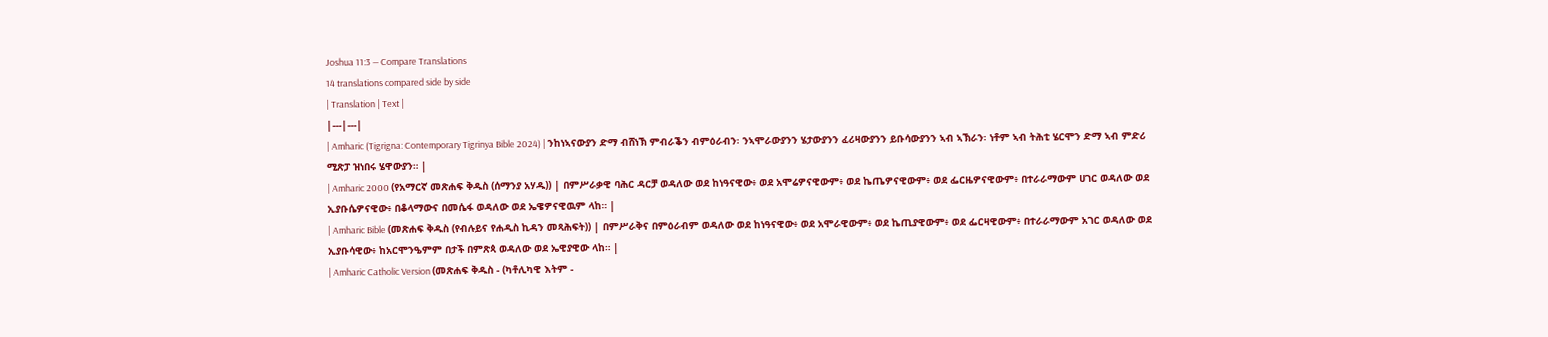Joshua 11:3 — Compare Translations
14 translations compared side by side
| Translation | Text |
|---|---|
| Amharic (Tigrigna: Contemporary Tigrinya Bible 2024) | ንከነኣናውያን ድማ ብሸነኽ ምብራቕን ብምዕራብን፡ ንኣሞራውያንን ሄታውያንን ፈሪዛውያንን ይቡሳውያንን ኣብ ኣኽራን፡ ነቶም ኣብ ትሕቲ ሄርሞን ድማ ኣብ ምድሪ ሚጽፓ ዝነበሩ ሄዋውያን። |
| Amharic 2000 (የአማርኛ መጽሐፍ ቅዱስ (ሰማንያ አሃዱ)) | በምሥራቃዊ ባሕር ዳርቻ ወዳለው ወደ ከነዓናዊው፥ ወደ አሞሬዎናዊውም፥ ወደ ኬጤዎናዊውም፥ ወደ ፌርዜዎናዊውም፥ በተራራማውም ሀገር ወዳለው ወደ ኢያቡሴዎናዊው፥ በቆላማውና በመሴፋ ወዳለው ወደ ኤዌዎናዊዉም ላከ። |
| Amharic Bible (መጽሐፍ ቅዱስ (የብሉይና የሐዲስ ኪዳን መጻሕፍት)) | በምሥራቅና በምዕራብም ወዳለው ወደ ከነዓናዊው፥ ወደ አሞራዊውም፥ ወደ ኬጢያዊውም፥ ወደ ፌርዛዊውም፥ በተራራማውም አገር ወዳለው ወደ ኢያቡሳዊው፥ ከአርሞንዔምም በታች በምጽጳ ወዳለው ወደ ኤዊያዊው ላከ። |
| Amharic Catholic Version (መጽሐፍ ቅዱስ - (ካቶሊካዊ እትም -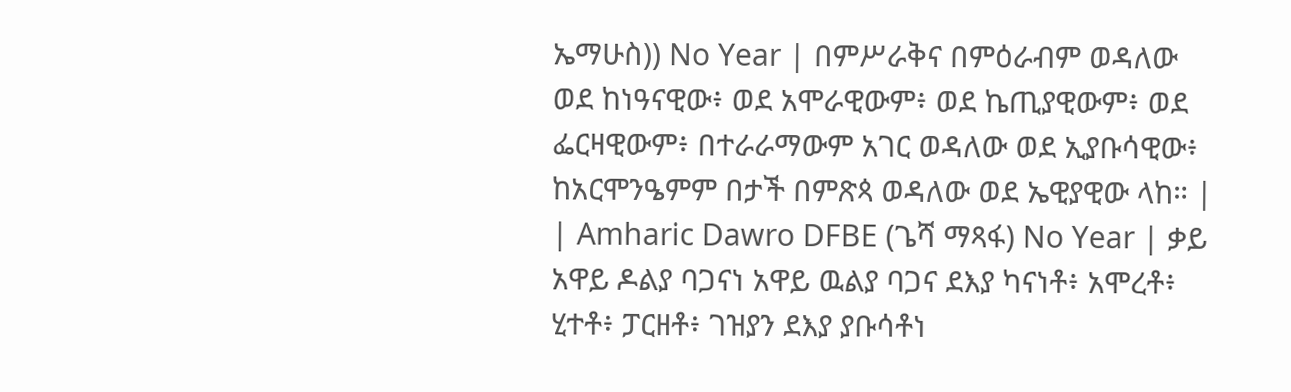ኤማሁስ)) No Year | በምሥራቅና በምዕራብም ወዳለው ወደ ከነዓናዊው፥ ወደ አሞራዊውም፥ ወደ ኬጢያዊውም፥ ወደ ፌርዛዊውም፥ በተራራማውም አገር ወዳለው ወደ ኢያቡሳዊው፥ ከአርሞንዔምም በታች በምጽጳ ወዳለው ወደ ኤዊያዊው ላከ። |
| Amharic Dawro DFBE (ጌሻ ማጻፋ) No Year | ቃይ አዋይ ዶልያ ባጋናነ አዋይ ዉልያ ባጋና ደእያ ካናነቶ፥ አሞረቶ፥ ሂተቶ፥ ፓርዘቶ፥ ገዝያን ደእያ ያቡሳቶነ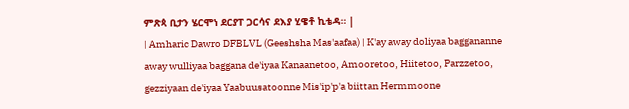ምጽጳ ቢታን ሄርሞነ ደርያፐ ጋርሳና ደእያ ሂዌቶ ኪቴዳ። |
| Amharic Dawro DFBLVL (Geeshsha Mas'aafaa) | K'ay away doliyaa baggananne away wulliyaa baggana de'iyaa Kanaanetoo, Amooretoo, Hiitetoo, Parzzetoo, gezziyaan de'iyaa Yaabuusatoonne Mis'ip'p'a biittan Hermmoone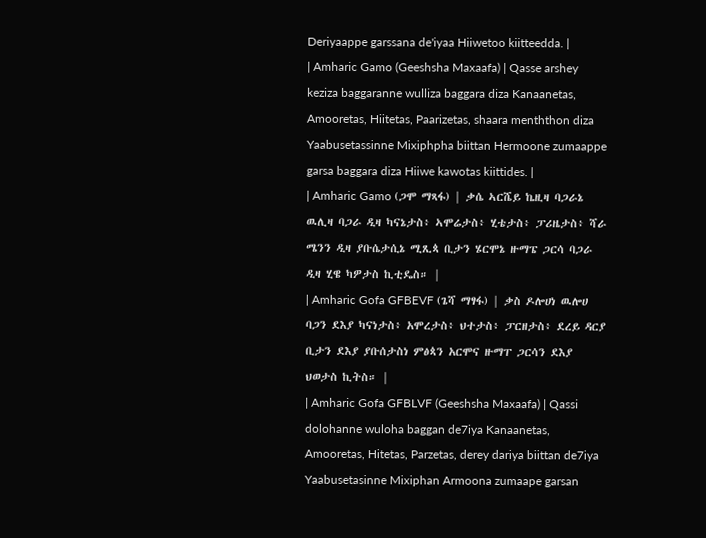Deriyaappe garssana de'iyaa Hiiwetoo kiitteedda. |
| Amharic Gamo (Geeshsha Maxaafa) | Qasse arshey keziza baggaranne wulliza baggara diza Kanaanetas, Amooretas, Hiitetas, Paarizetas, shaara menththon diza Yaabusetassinne Mixiphpha biittan Hermoone zumaappe garsa baggara diza Hiiwe kawotas kiittides. |
| Amharic Gamo (ጋሞ ማጻፋ) | ቃሴ ኣርሼይ ኬዚዛ ባጋራኔ ዉሊዛ ባጋራ ዲዛ ካናኔታስ፥ ኣሞሬታስ፥ ሂቴታስ፥ ፓሪዜታስ፥ ሻራ ሜንን ዲዛ ያቡሴታሲኔ ሚጺጳ ቢታን ሄርሞኔ ዙማፔ ጋርሳ ባጋራ ዲዛ ሂዌ ካዎታስ ኪቲዴስ። |
| Amharic Gofa GFBEVF (ጌሻ ማፃፋ) | ቃስ ዶሎሀነ ዉሎሀ ባጋን ደእያ ካናነታስ፥ አሞረታስ፥ ህተታስ፥ ፓርዘታስ፥ ደረይ ዳርያ ቢታን ደእያ ያቡሰታስነ ምፅጳን አርሞና ዙማፐ ጋርሳን ደእያ ህወታስ ኪትስ። |
| Amharic Gofa GFBLVF (Geeshsha Maxaafa) | Qassi dolohanne wuloha baggan de7iya Kanaanetas, Amooretas, Hitetas, Parzetas, derey dariya biittan de7iya Yaabusetasinne Mixiphan Armoona zumaape garsan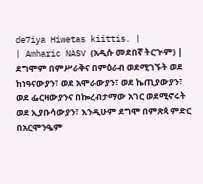de7iya Hiwetas kiittis. |
| Amharic NASV (አዲሱ መደበኛ ትርጒም) | ደግሞም በምሥራቅና በምዕራብ ወደሚገኙት ወደ ከነዓናውያን፣ ወደ አሞራውያን፣ ወደ ኬጢያውያን፣ ወደ ፌርዛውያንና በኰረብታማው አገር ወደሚኖሩት ወደ ኢያቡሳውያን፣ እንዲሁም ደግሞ በምጽጳ ምድር በአርሞንዔም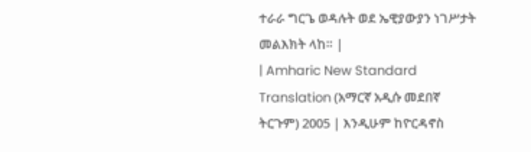ተራራ ግርጌ ወዳሉት ወደ ኤዊያውያን ነገሥታት መልእክት ላከ። |
| Amharic New Standard Translation (አማርኛ አዲሱ መደበኛ ትርጉም) 2005 | እንዲሁም ከዮርዳኖስ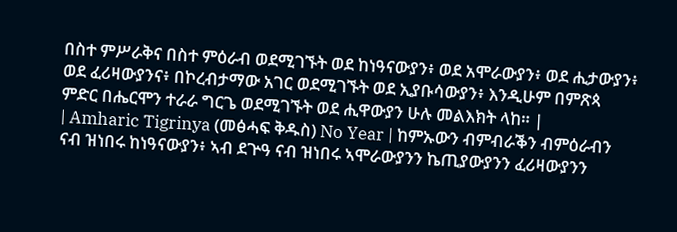በስተ ምሥራቅና በስተ ምዕራብ ወደሚገኙት ወደ ከነዓናውያን፥ ወደ አሞራውያን፥ ወደ ሒታውያን፥ ወደ ፈሪዛውያንና፥ በኮረብታማው አገር ወደሚገኙት ወደ ኢያቡሳውያን፥ እንዲሁም በምጽጳ ምድር በሔርሞን ተራራ ግርጌ ወደሚገኙት ወደ ሒዋውያን ሁሉ መልእክት ላከ። |
| Amharic Tigrinya (መፅሓፍ ቅዱስ) No Year | ከምኡውን ብምብራቕን ብምዕራብን ናብ ዝነበሩ ከነዓናውያን፥ ኣብ ደጕዓ ናብ ዝነበሩ ኣሞራውያንን ኬጢያውያንን ፈሪዛውያንን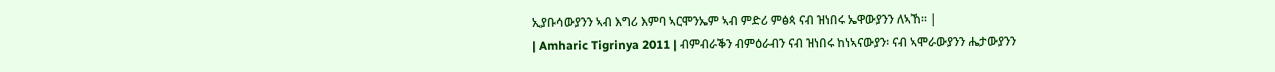ኢያቡሳውያንን ኣብ እግሪ እምባ ኣርሞንኤም ኣብ ምድሪ ምፅጳ ናብ ዝነበሩ ኤዋውያንን ለኣኸ። |
| Amharic Tigrinya 2011 | ብምብራቕን ብምዕራብን ናብ ዝነበሩ ከነኣናውያን፡ ናብ ኣሞራውያንን ሔታውያንን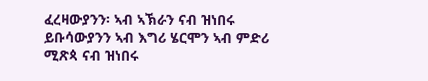ፈረዛውያንን፡ ኣብ ኣኽራን ናብ ዝነበሩ ይቡሳውያንን ኣብ እግሪ ሄርሞን ኣብ ምድሪ ሚጽጳ ናብ ዝነበሩ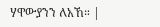ሃዋውያንን ለአኸ። |